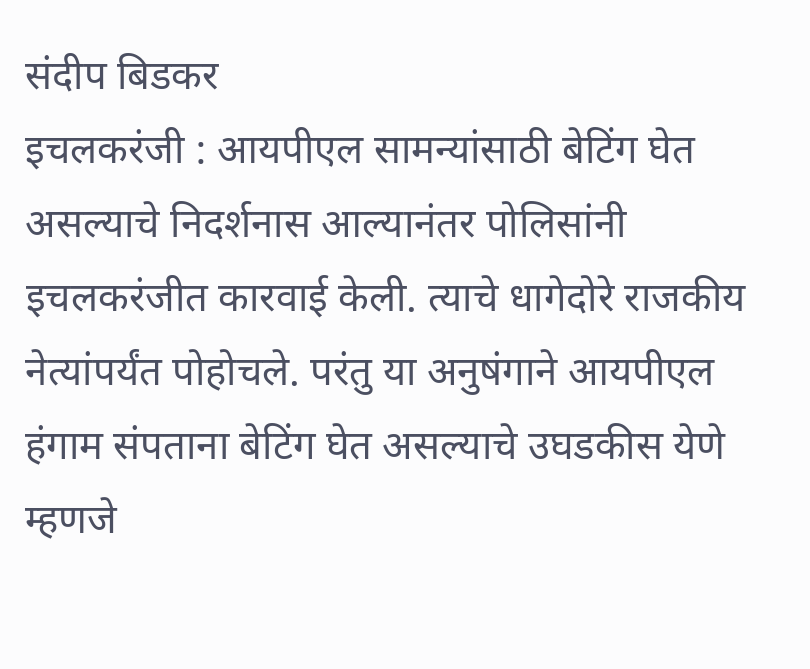संदीप बिडकर
इचलकरंजी : आयपीएल सामन्यांसाठी बेटिंग घेत असल्याचे निदर्शनास आल्यानंतर पोलिसांनी इचलकरंजीत कारवाई केली. त्याचे धागेदोरे राजकीय नेत्यांपर्यंत पोहोचले. परंतु या अनुषंगाने आयपीएल हंगाम संपताना बेटिंग घेत असल्याचे उघडकीस येणे म्हणजे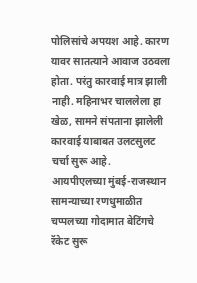पोलिसांचे अपयश आहे. कारण यावर सातत्याने आवाज उठवला होता. परंतु कारवाई मात्र झाली नाही. महिनाभर चाललेला हा खेळ, सामने संपताना झालेली कारवाई याबाबत उलटसुलट चर्चा सुरू आहे.
आयपीएलच्या मुंबई-राजस्थान सामन्याच्या रणधुमाळीत चप्पलच्या गोदामात बेटिंगचे रॅकेट सुरू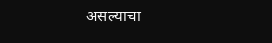असल्याचा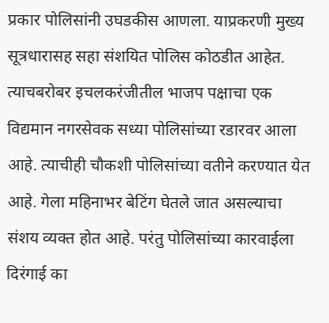प्रकार पोलिसांनी उघडकीस आणला. याप्रकरणी मुख्य सूत्रधारासह सहा संशयित पोलिस कोठडीत आहेत. त्याचबरोबर इचलकरंजीतील भाजप पक्षाचा एक विद्यमान नगरसेवक सध्या पोलिसांच्या रडारवर आला आहे. त्याचीही चौकशी पोलिसांच्या वतीने करण्यात येत आहे. गेला महिनाभर बेटिंग घेतले जात असल्याचा संशय व्यक्त होत आहे. परंतु पोलिसांच्या कारवाईला दिरंगाई का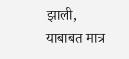झाली, याबाबत मात्र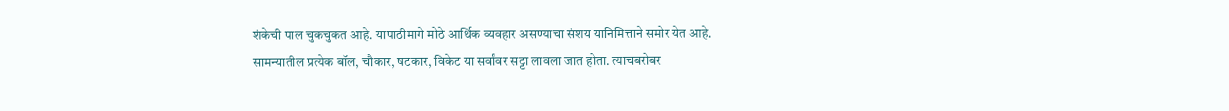शंकेची पाल चुकचुकत आहे. यापाठीमागे मोठे आर्थिक व्यवहार असण्याचा संशय यानिमित्ताने समोर येत आहे.
सामन्यातील प्रत्येक बॉल, चौकार, षटकार, विकेट या सर्वांवर सट्टा लावला जात होता. त्याचबरोबर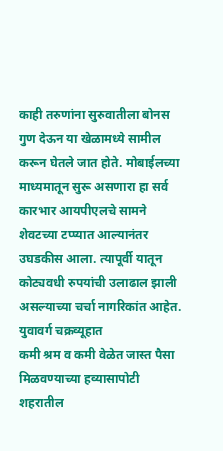काही तरुणांना सुरुवातीला बोनस गुण देऊन या खेळामध्ये सामील करून घेतले जात होते. मोबाईलच्या माध्यमातून सुरू असणारा हा सर्व कारभार आयपीएलचे सामने शेवटच्या टप्प्यात आल्यानंतर उघडकीस आला. त्यापूर्वी यातून कोट्यवधी रुपयांची उलाढाल झाली असल्याच्या चर्चा नागरिकांत आहेत.
युवावर्ग चक्रव्यूहात
कमी श्रम व कमी वेळेत जास्त पैसा मिळवण्याच्या हव्यासापोटी शहरातील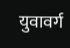युवावर्ग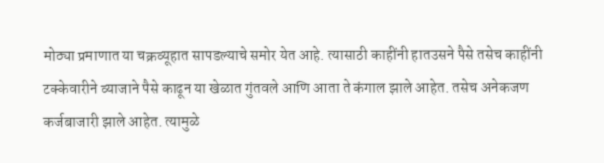मोठ्या प्रमाणात या चक्रव्यूहात सापडल्याचे समोर येत आहे. त्यासाठी काहींनी हातउसने पैसे तसेच काहींनी टक्केवारीने व्याजाने पैसे काढून या खेळात गुंतवले आणि आता ते कंगाल झाले आहेत. तसेच अनेकजण कर्जबाजारी झाले आहेत. त्यामुळे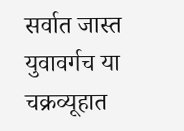सर्वात जास्त युवावर्गच या चक्रव्यूहात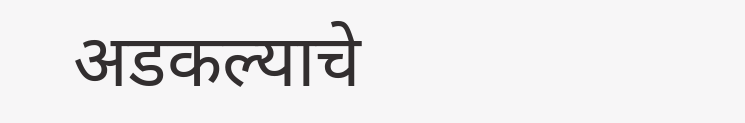अडकल्याचे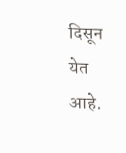दिसून येत आहे.